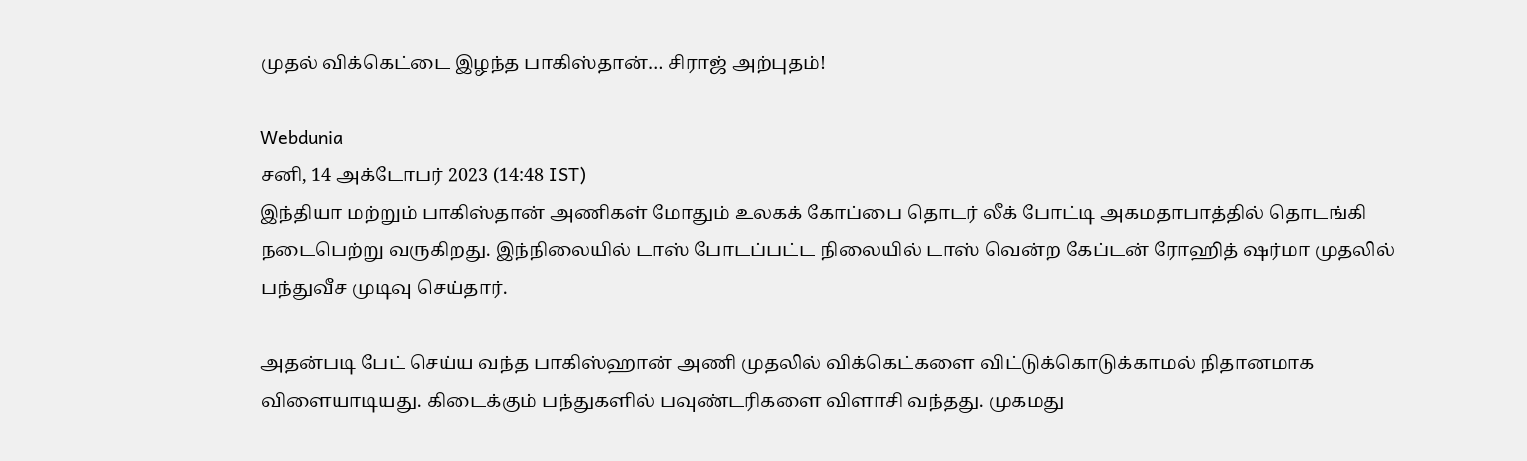முதல் விக்கெட்டை இழந்த பாகிஸ்தான்… சிராஜ் அற்புதம்!

Webdunia
சனி, 14 அக்டோபர் 2023 (14:48 IST)
இந்தியா மற்றும் பாகிஸ்தான் அணிகள் மோதும் உலகக் கோப்பை தொடர் லீக் போட்டி அகமதாபாத்தில் தொடங்கி நடைபெற்று வருகிறது. இந்நிலையில் டாஸ் போடப்பட்ட நிலையில் டாஸ் வென்ற கேப்டன் ரோஹித் ஷர்மா முதலில் பந்துவீச முடிவு செய்தார்.

அதன்படி பேட் செய்ய வந்த பாகிஸ்ஹான் அணி முதலில் விக்கெட்களை விட்டுக்கொடுக்காமல் நிதானமாக விளையாடியது. கிடைக்கும் பந்துகளில் பவுண்டரிகளை விளாசி வந்தது. முகமது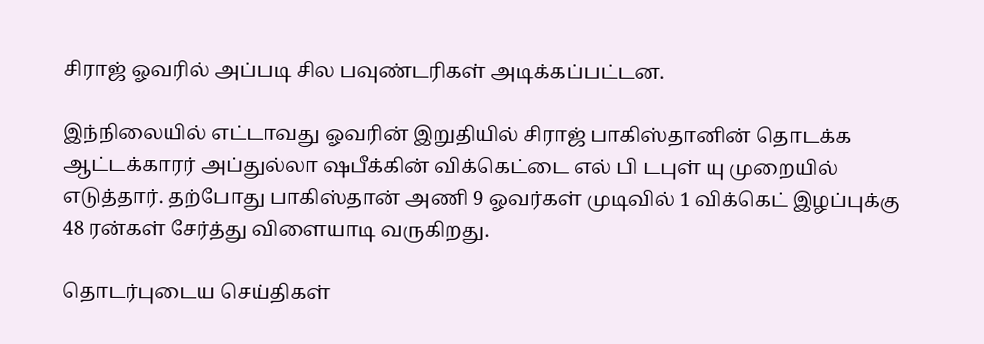சிராஜ் ஓவரில் அப்படி சில பவுண்டரிகள் அடிக்கப்பட்டன.

இந்நிலையில் எட்டாவது ஓவரின் இறுதியில் சிராஜ் பாகிஸ்தானின் தொடக்க ஆட்டக்காரர் அப்துல்லா ஷபீக்கின் விக்கெட்டை எல் பி டபுள் யு முறையில் எடுத்தார். தற்போது பாகிஸ்தான் அணி 9 ஓவர்கள் முடிவில் 1 விக்கெட் இழப்புக்கு 48 ரன்கள் சேர்த்து விளையாடி வருகிறது.

தொடர்புடைய செய்திகள்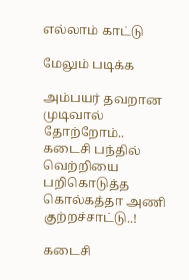எல்லாம் காட்டு

மேலும் படிக்க

அம்பயர் தவறான முடிவால் தோற்றோம்.. கடைசி பந்தில் வெற்றியை பறிகொடுத்த கொல்கத்தா அணி குற்றச்சாட்டு..!

கடைசி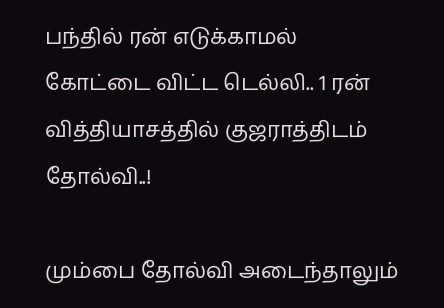பந்தில் ரன் எடுக்காமல் கோட்டை விட்ட டெல்லி.. 1 ரன் வித்தியாசத்தில் குஜராத்திடம் தோல்வி..!

மும்பை தோல்வி அடைந்தாலும்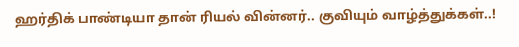ஹர்திக் பாண்டியா தான் ரியல் வின்னர்.. குவியும் வாழ்த்துக்கள்..!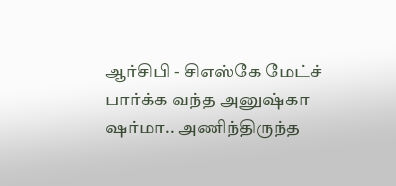ஆர்சிபி - சிஎஸ்கே மேட்ச் பார்க்க வந்த அனுஷ்கா ஷர்மா.. அணிந்திருந்த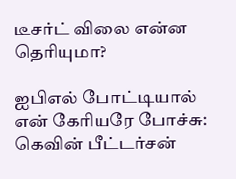டீசர்ட் விலை என்ன தெரியுமா?

ஐபிஎல் போட்டியால் என் கேரியரே போச்சு: கெவின் பீட்டர்சன்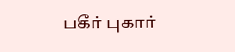பகீர் புகார்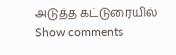அடுத்த கட்டுரையில்
Show comments